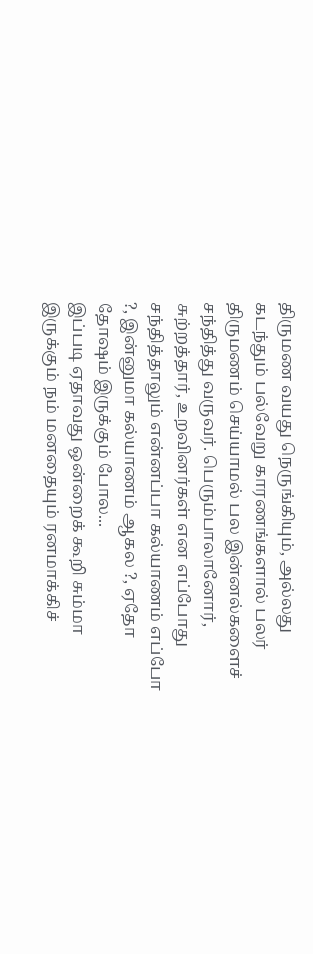திருமண வயது நெருங்கியும், அல்லது கடந்தும் பல்வேறு காரணங்களால் பலர் திருமணம் செய்யாமல் பல இன்னல்களைச் சந்தித்து வருவர். பெரும்பாலானோர், சுற்றத்தார், உறவினர்கள் என எப்போது சந்தித்தாலும் என்னப்பா கல்யாணம் எப்போ ?, இன்னுமா கல்யாணம் ஆகல ?, ஏதோ தோஷம் இருக்கும் போல...
இப்படி ஏதாவது ஒன்றைக் கூறி சும்மா இருக்கும் நம் மனதையும் ரனமாக்கிச்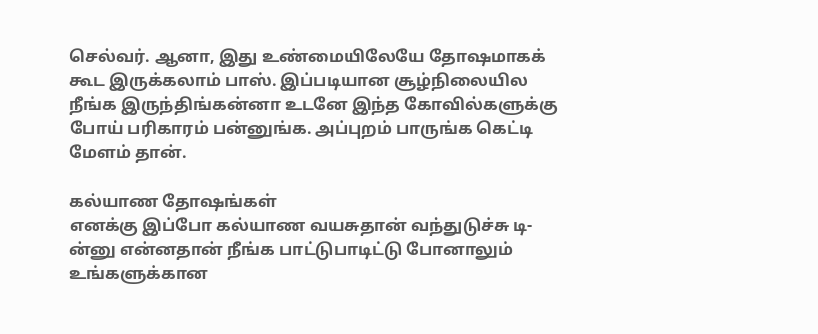செல்வர். ஆனா, இது உண்மையிலேயே தோஷமாகக் கூட இருக்கலாம் பாஸ். இப்படியான சூழ்நிலையில நீங்க இருந்திங்கன்னா உடனே இந்த கோவில்களுக்கு போய் பரிகாரம் பன்னுங்க. அப்புறம் பாருங்க கெட்டி மேளம் தான்.

கல்யாண தோஷங்கள்
எனக்கு இப்போ கல்யாண வயசுதான் வந்துடுச்சு டி-ன்னு என்னதான் நீங்க பாட்டுபாடிட்டு போனாலும் உங்களுக்கான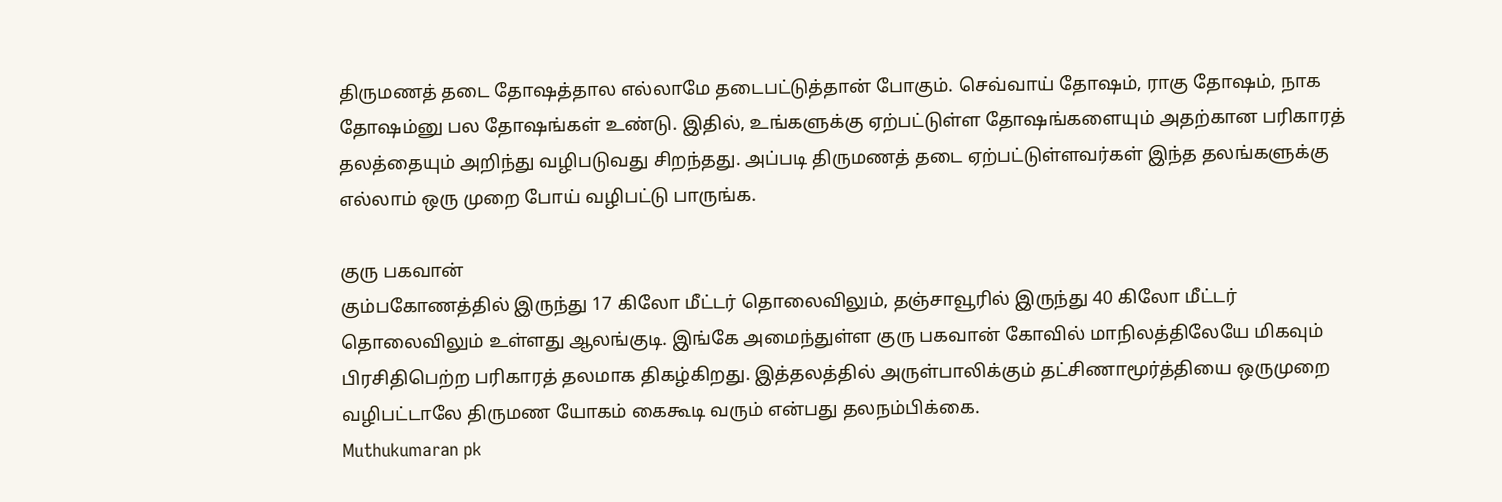திருமணத் தடை தோஷத்தால எல்லாமே தடைபட்டுத்தான் போகும். செவ்வாய் தோஷம், ராகு தோஷம், நாக தோஷம்னு பல தோஷங்கள் உண்டு. இதில், உங்களுக்கு ஏற்பட்டுள்ள தோஷங்களையும் அதற்கான பரிகாரத் தலத்தையும் அறிந்து வழிபடுவது சிறந்தது. அப்படி திருமணத் தடை ஏற்பட்டுள்ளவர்கள் இந்த தலங்களுக்கு எல்லாம் ஒரு முறை போய் வழிபட்டு பாருங்க.

குரு பகவான்
கும்பகோணத்தில் இருந்து 17 கிலோ மீட்டர் தொலைவிலும், தஞ்சாவூரில் இருந்து 40 கிலோ மீட்டர் தொலைவிலும் உள்ளது ஆலங்குடி. இங்கே அமைந்துள்ள குரு பகவான் கோவில் மாநிலத்திலேயே மிகவும் பிரசிதிபெற்ற பரிகாரத் தலமாக திகழ்கிறது. இத்தலத்தில் அருள்பாலிக்கும் தட்சிணாமூர்த்தியை ஒருமுறை வழிபட்டாலே திருமண யோகம் கைகூடி வரும் என்பது தலநம்பிக்கை.
Muthukumaran pk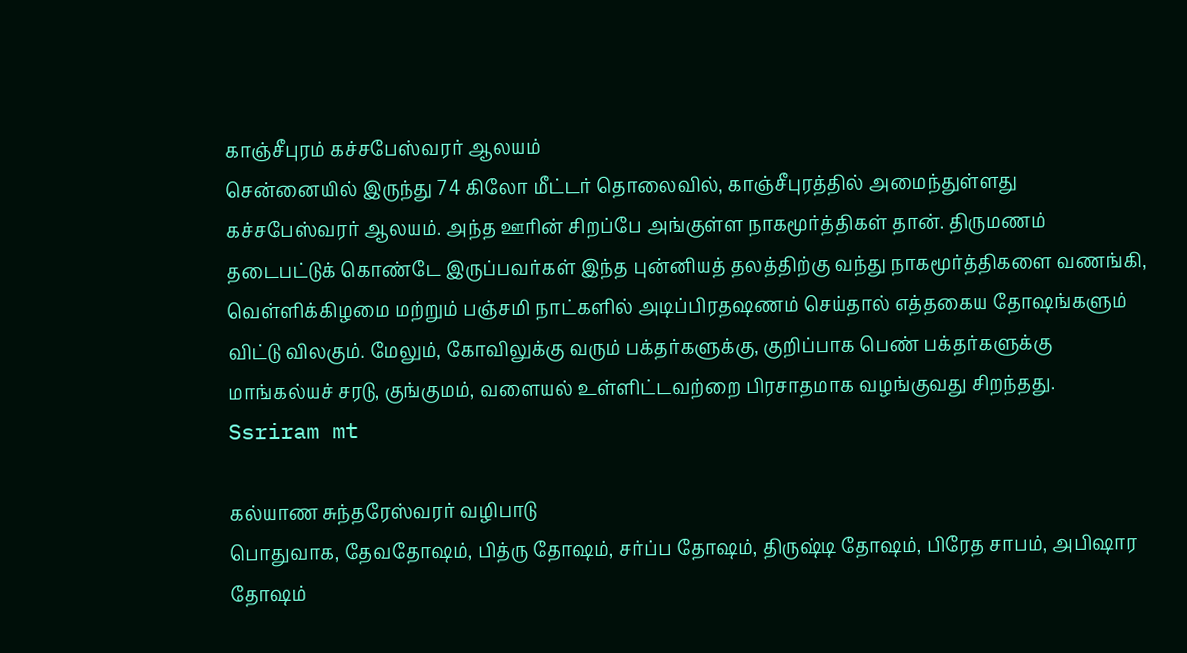காஞ்சீபுரம் கச்சபேஸ்வரர் ஆலயம்
சென்னையில் இருந்து 74 கிலோ மீட்டர் தொலைவில், காஞ்சீபுரத்தில் அமைந்துள்ளது கச்சபேஸ்வரர் ஆலயம். அந்த ஊரின் சிறப்பே அங்குள்ள நாகமூர்த்திகள் தான். திருமணம் தடைபட்டுக் கொண்டே இருப்பவர்கள் இந்த புன்னியத் தலத்திற்கு வந்து நாகமூர்த்திகளை வணங்கி, வெள்ளிக்கிழமை மற்றும் பஞ்சமி நாட்களில் அடிப்பிரதஷணம் செய்தால் எத்தகைய தோஷங்களும் விட்டு விலகும். மேலும், கோவிலுக்கு வரும் பக்தர்களுக்கு, குறிப்பாக பெண் பக்தர்களுக்கு மாங்கல்யச் சரடு, குங்குமம், வளையல் உள்ளிட்டவற்றை பிரசாதமாக வழங்குவது சிறந்தது.
Ssriram mt

கல்யாண சுந்தரேஸ்வரர் வழிபாடு
பொதுவாக, தேவதோஷம், பித்ரு தோஷம், சர்ப்ப தோஷம், திருஷ்டி தோஷம், பிரேத சாபம், அபிஷார தோஷம்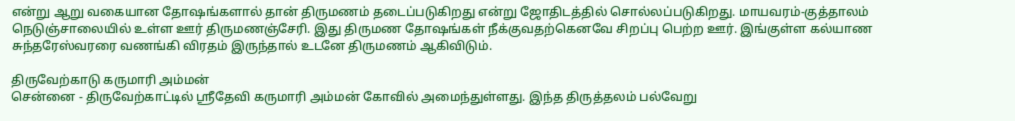என்று ஆறு வகையான தோஷங்களால் தான் திருமணம் தடைப்படுகிறது என்று ஜோதிடத்தில் சொல்லப்படுகிறது. மாயவரம்-குத்தாலம் நெடுஞ்சாலையில் உள்ள ஊர் திருமணஞ்சேரி. இது திருமண தோஷங்கள் நீக்குவதற்கெனவே சிறப்பு பெற்ற ஊர். இங்குள்ள கல்யாண சுந்தரேஸ்வரரை வணங்கி விரதம் இருந்தால் உடனே திருமணம் ஆகிவிடும்.

திருவேற்காடு கருமாரி அம்மன்
சென்னை - திருவேற்காட்டில் ஸ்ரீதேவி கருமாரி அம்மன் கோவில் அமைந்துள்ளது. இந்த திருத்தலம் பல்வேறு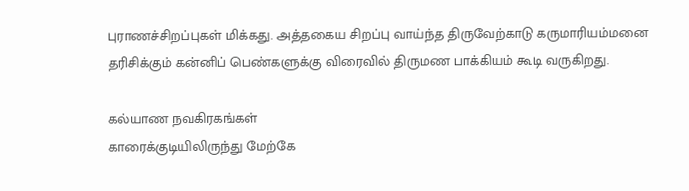புராணச்சிறப்புகள் மிக்கது. அத்தகைய சிறப்பு வாய்ந்த திருவேற்காடு கருமாரியம்மனை தரிசிக்கும் கன்னிப் பெண்களுக்கு விரைவில் திருமண பாக்கியம் கூடி வருகிறது.

கல்யாண நவகிரகங்கள்
காரைக்குடியிலிருந்து மேற்கே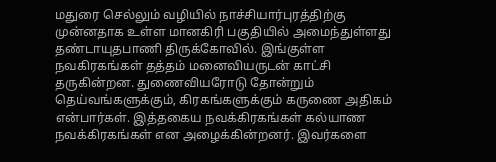மதுரை செல்லும் வழியில் நாச்சியார்புரத்திற்கு முன்னதாக உள்ள மானகிரி பகுதியில் அமைந்துள்ளது தண்டாயுதபாணி திருக்கோவில். இங்குள்ள நவகிரகங்கள் தத்தம் மனைவியருடன் காட்சி தருகின்றன. துணைவியரோடு தோன்றும் தெய்வங்களுக்கும், கிரகங்களுக்கும் கருணை அதிகம் என்பார்கள். இத்தகைய நவக்கிரகங்கள் கல்யாண நவக்கிரகங்கள் என அழைக்கின்றனர். இவர்களை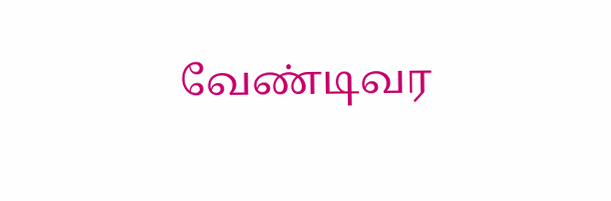வேண்டிவர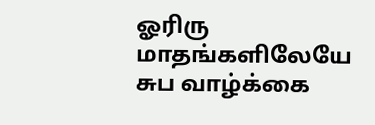ஓரிரு மாதங்களிலேயே சுப வாழ்க்கை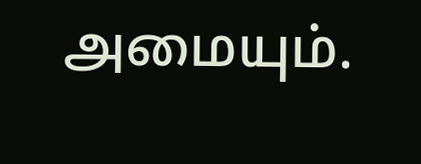அமையும்.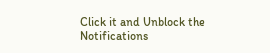Click it and Unblock the Notifications